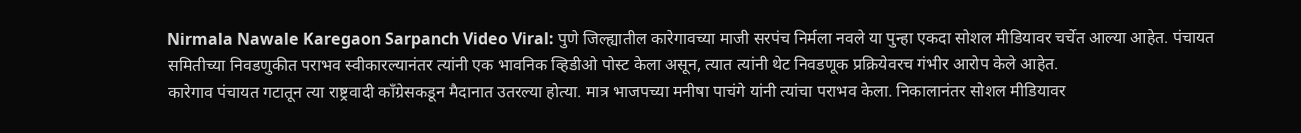Nirmala Nawale Karegaon Sarpanch Video Viral: पुणे जिल्ह्यातील कारेगावच्या माजी सरपंच निर्मला नवले या पुन्हा एकदा सोशल मीडियावर चर्चेत आल्या आहेत. पंचायत समितीच्या निवडणुकीत पराभव स्वीकारल्यानंतर त्यांनी एक भावनिक व्हिडीओ पोस्ट केला असून, त्यात त्यांनी थेट निवडणूक प्रक्रियेवरच गंभीर आरोप केले आहेत.
कारेगाव पंचायत गटातून त्या राष्ट्रवादी काँग्रेसकडून मैदानात उतरल्या होत्या. मात्र भाजपच्या मनीषा पाचंगे यांनी त्यांचा पराभव केला. निकालानंतर सोशल मीडियावर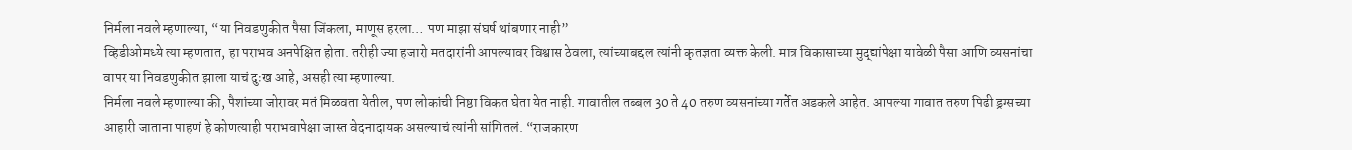निर्मला नवले म्हणाल्या, “या निवडणुकीत पैसा जिंकला, माणूस हरला… पण माझा संघर्ष थांबणार नाही”
व्हिडीओमध्ये त्या म्हणतात, हा पराभव अनपेक्षित होता. तरीही ज्या हजारो मतदारांनी आपल्यावर विश्वास ठेवला, त्यांच्याबद्दल त्यांनी कृतज्ञता व्यक्त केली. मात्र विकासाच्या मुद्द्यांपेक्षा यावेळी पैसा आणि व्यसनांचा वापर या निवडणुकीत झाला याचं दुःख आहे, असही त्या म्हणाल्या.
निर्मला नवले म्हणाल्या की, पैशांच्या जोरावर मतं मिळवता येतील, पण लोकांची निष्ठा विकत घेता येत नाही. गावातील तब्बल 30 ते 40 तरुण व्यसनांच्या गर्तेत अडकले आहेत. आपल्या गावात तरुण पिढी ड्रग्सच्या आहारी जाताना पाहणं हे कोणत्याही पराभवापेक्षा जास्त वेदनादायक असल्याचं त्यांनी सांगितलं. “राजकारण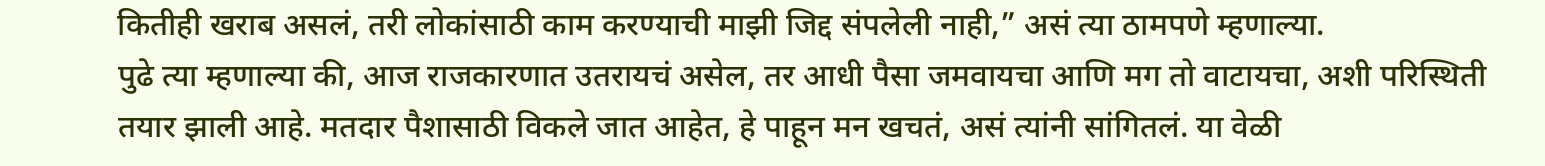कितीही खराब असलं, तरी लोकांसाठी काम करण्याची माझी जिद्द संपलेली नाही,” असं त्या ठामपणे म्हणाल्या.
पुढे त्या म्हणाल्या की, आज राजकारणात उतरायचं असेल, तर आधी पैसा जमवायचा आणि मग तो वाटायचा, अशी परिस्थिती तयार झाली आहे. मतदार पैशासाठी विकले जात आहेत, हे पाहून मन खचतं, असं त्यांनी सांगितलं. या वेळी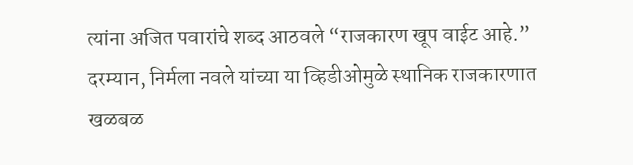त्यांना अजित पवारांचे शब्द आठवले “राजकारण खूप वाईट आहे.”
दरम्यान, निर्मला नवले यांच्या या व्हिडीओमुळे स्थानिक राजकारणात खळबळ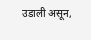उडाली असून,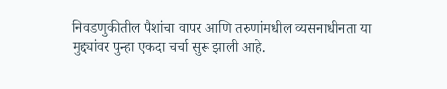निवडणुकीतील पैशांचा वापर आणि तरुणांमधील व्यसनाधीनता या मुद्द्यांवर पुन्हा एकदा चर्चा सुरू झाली आहे.